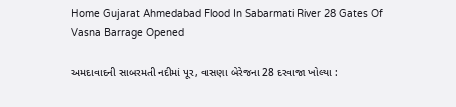Home Gujarat Ahmedabad Flood In Sabarmati River 28 Gates Of Vasna Barrage Opened

અમદાવાદની સાબરમતી નદીમાં પૂર, વાસણા બેરેજના 28 દરવાજા ખોલ્યા :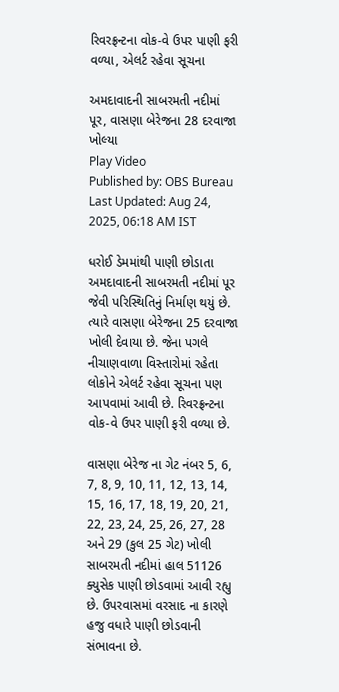રિવરફ્રન્ટના વોક-વે ઉપર પાણી ફરી વળ્યા, એલર્ટ રહેવા સૂચના

અમદાવાદની સાબરમતી નદીમાં પૂર, વાસણા બેરેજના 28 દરવાજા ખોલ્યા
Play Video
Published by: OBS Bureau
Last Updated: Aug 24, 2025, 06:18 AM IST

ધરોઈ ડેમમાંથી પાણી છોડાતા અમદાવાદની સાબરમતી નદીમાં પૂર જેવી પરિસ્થિતિનું નિર્માણ થયું છે. ત્યારે વાસણા બેરેજના 25 દરવાજા ખોલી દેવાયા છે. જેના પગલે નીચાણવાળા વિસ્તારોમાં રહેતા લોકોને એલર્ટ રહેવા સૂચના પણ આપવામાં આવી છે. રિવરફ્રન્ટના વોક-વે ઉપર પાણી ફરી વળ્યા છે.

વાસણા બેરેજ ના ગેટ નંબર 5, 6, 7, 8, 9, 10, 11, 12, 13, 14, 15, 16, 17, 18, 19, 20, 21, 22, 23, 24, 25, 26, 27, 28 અને 29 (કુલ 25 ગેટ) ખોલી સાબરમતી નદીમાં હાલ 51126 ક્યુસેક પાણી છોડવામાં આવી રહ્યુ છે. ઉપરવાસમાં વરસાદ ના કારણે હજુ વધારે પાણી છોડવાની સંભાવના છે.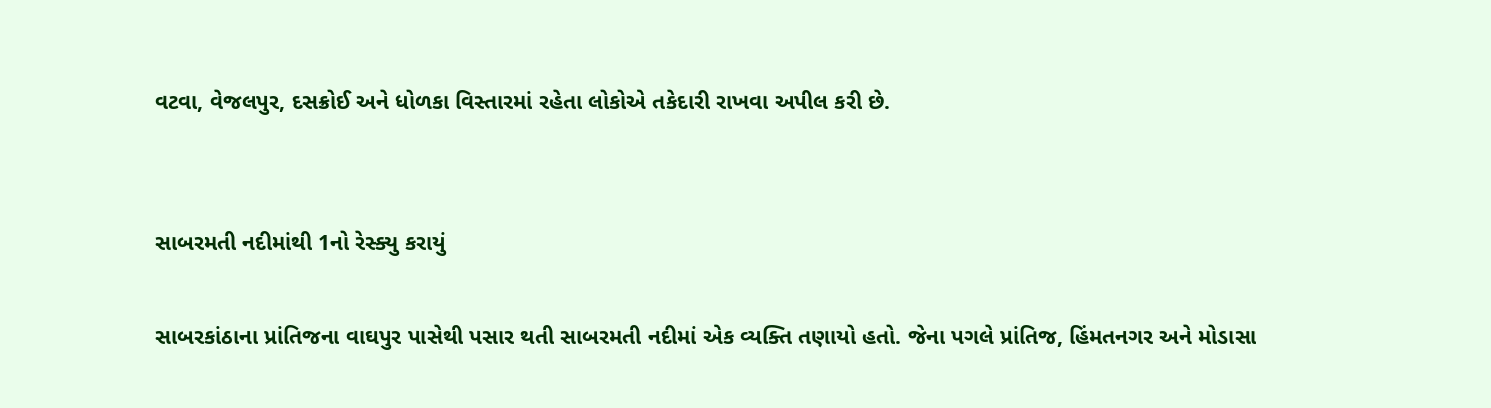વટવા, વેજલપુર, દસક્રોઈ અને ધોળકા વિસ્તારમાં રહેતા લોકોએ તકેદારી રાખવા અપીલ કરી છે.


સાબરમતી નદીમાંથી 1નો રેસ્ક્યુ કરાયું

સાબરકાંઠાના પ્રાંતિજના વાઘપુર પાસેથી પસાર થતી સાબરમતી નદીમાં એક વ્યક્તિ તણાયો હતો. જેના પગલે પ્રાંતિજ, હિંમતનગર અને મોડાસા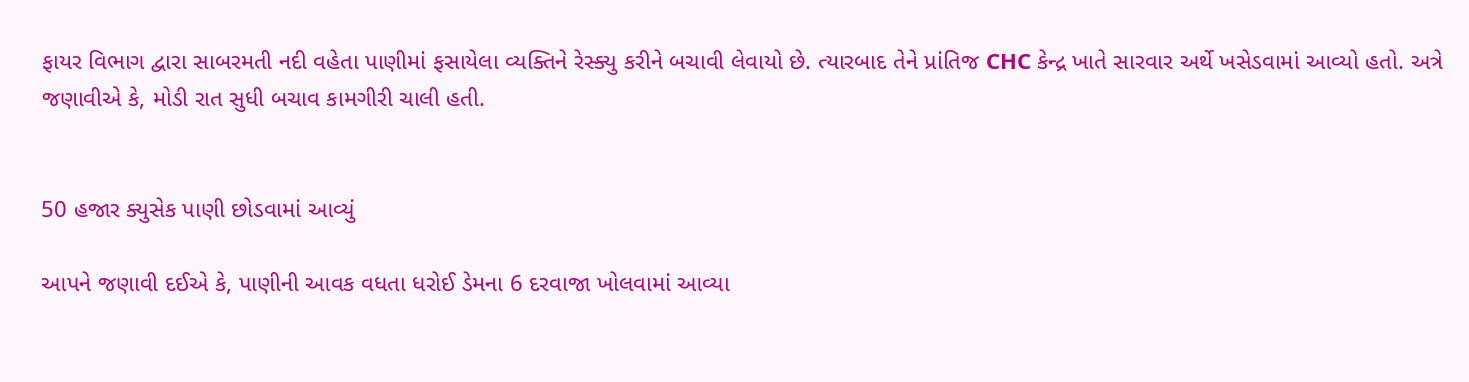ફાયર વિભાગ દ્વારા સાબરમતી નદી વહેતા પાણીમાં ફસાયેલા વ્યક્તિને રેસ્ક્યુ કરીને બચાવી લેવાયો છે. ત્યારબાદ તેને પ્રાંતિજ CHC કેન્દ્ર ખાતે સારવાર અર્થે ખસેડવામાં આવ્યો હતો. અત્રે જણાવીએ કે, મોડી રાત સુધી બચાવ કામગીરી ચાલી હતી.


50 હજાર ક્યુસેક પાણી છોડવામાં આવ્યું

આપને જણાવી દઈએ કે, પાણીની આવક વધતા ધરોઈ ડેમના 6 દરવાજા ખોલવામાં આવ્યા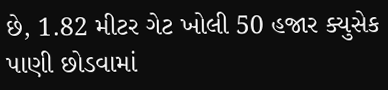છે, 1.82 મીટર ગેટ ખોલી 50 હજાર ક્યુસેક પાણી છોડવામાં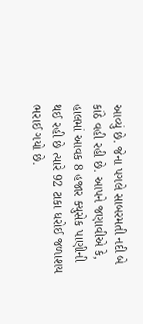આવ્યું છે. જેના પગલે સાબરમતી નદી બે કાંઠે વહી રહી છે. આપને જણાવીએ કે, હાલમાં આવક 8 હજાર ક્યુસેક પાણીની થઈ રહી છે ત્યારે 92 ટાકા ધરોઈ જળાશય ભરાઈ ગયો છે.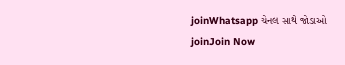joinWhatsapp ચેનલ સાથે જોડાઓ
joinJoin Now